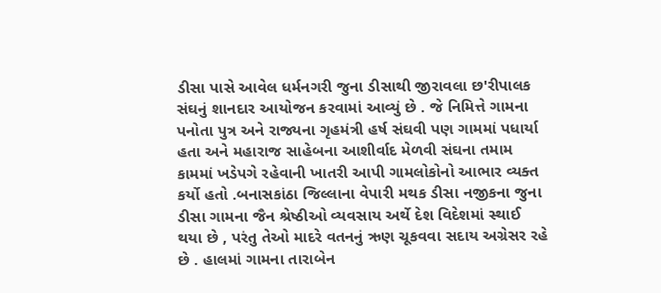ડીસા પાસે આવેલ ધર્મનગરી જુના ડીસાથી જીરાવલા છ'રીપાલક સંઘનું શાનદાર આયોજન કરવામાં આવ્યું છે . જે નિમિત્તે ગામના પનોતા પુત્ર અને રાજ્યના ગૃહમંત્રી હર્ષ સંઘવી પણ ગામમાં પધાર્યા હતા અને મહારાજ સાહેબના આશીર્વાદ મેળવી સંઘના તમામ કામમાં ખડેપગે રહેવાની ખાતરી આપી ગામલોકોનો આભાર વ્યક્ત કર્યો હતો .બનાસકાંઠા જિલ્લાના વેપારી મથક ડીસા નજીકના જુના ડીસા ગામના જૈન શ્રેષ્ઠીઓ વ્યવસાય અર્થે દેશ વિદેશમાં સ્થાઈ થયા છે , પરંતુ તેઓ માદરે વતનનું ઋણ ચૂકવવા સદાય અગ્રેસર રહે છે . હાલમાં ગામના તારાબેન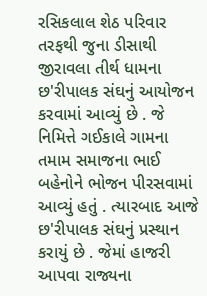રસિકલાલ શેઠ પરિવાર તરફથી જુના ડીસાથી જીરાવલા તીર્થ ધામના છ'રીપાલક સંઘનું આયોજન કરવામાં આવ્યું છે . જે નિમિત્તે ગઈકાલે ગામના તમામ સમાજના ભાઈ બહેનોને ભોજન પીરસવામાં આવ્યું હતું . ત્યારબાદ આજે છ'રીપાલક સંઘનું પ્રસ્થાન કરાયું છે . જેમાં હાજરી આપવા રાજ્યના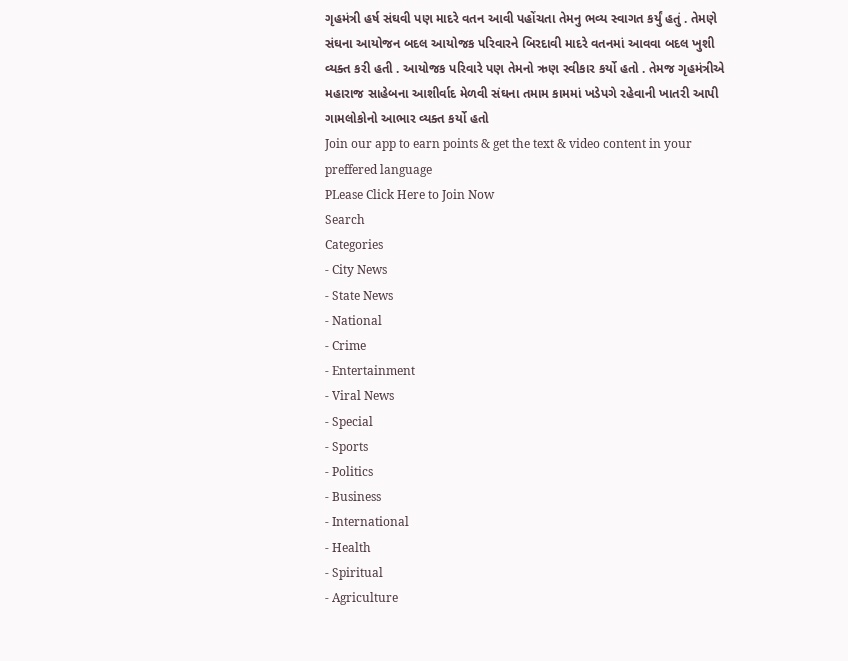ગૃહમંત્રી હર્ષ સંઘવી પણ માદરે વતન આવી પહોંચતા તેમનુ ભવ્ય સ્વાગત કર્યું હતું . તેમણે સંઘના આયોજન બદલ આયોજક પરિવારને બિરદાવી માદરે વતનમાં આવવા બદલ ખુશી વ્યક્ત કરી હતી . આયોજક પરિવારે પણ તેમનો ઋણ સ્વીકાર કર્યો હતો . તેમજ ગૃહમંત્રીએ મહારાજ સાહેબના આશીર્વાદ મેળવી સંઘના તમામ કામમાં ખડેપગે રહેવાની ખાતરી આપી ગામલોકોનો આભાર વ્યક્ત કર્યો હતો
Join our app to earn points & get the text & video content in your preffered language
PLease Click Here to Join Now
Search
Categories
- City News
- State News
- National
- Crime
- Entertainment
- Viral News
- Special
- Sports
- Politics
- Business
- International
- Health
- Spiritual
- Agriculture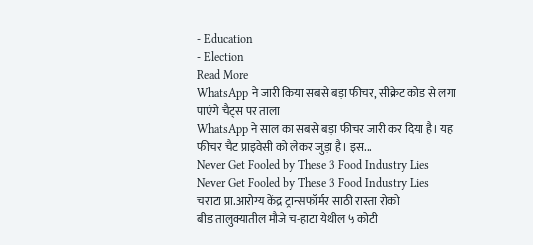- Education
- Election
Read More
WhatsApp ने जारी किया सबसे बड़ा फीचर, सीक्रेट कोड से लगा पाएंगे चैट्स पर ताला
WhatsApp ने साल का सबसे बड़ा फीचर जारी कर दिया है। यह फीचर चैट प्राइवेसी को लेकर जुड़ा है। इस...
Never Get Fooled by These 3 Food Industry Lies
Never Get Fooled by These 3 Food Industry Lies
चराटा प्रा.आरोग्य केंद्र ट्रान्सफॉर्मर साठी रास्ता रोको
बीड तालुक्यातील मौजे च-हाटा येथील ५ कोटी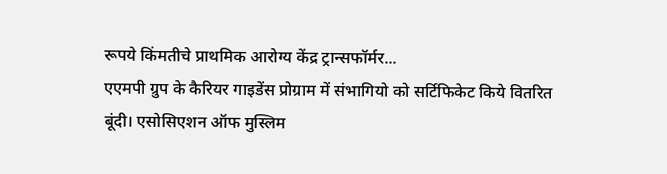रूपये किंमतीचे प्राथमिक आरोग्य केंद्र ट्रान्सफॉर्मर...
एएमपी ग्रुप के कैरियर गाइडेंस प्रोग्राम में संभागियो को सर्टिफिकेट किये वितरित
बूंदी। एसोसिएशन ऑफ मुस्लिम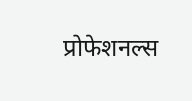प्रोफेशनल्स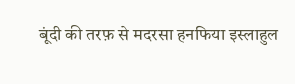बूंदी की तरफ़ से मदरसा हनफिया इस्लाहुल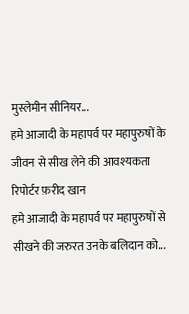मुस्लेमीन सीनियर...
हमे आजादी के महापर्व पर महापुरुषों के जीवन से सीख लेने की आवश्यकता
रिपोर्टर फ़रीद खान
हमे आजादी के महापर्व पर महापुरुषों से सीखने की जरुरत उनके बलिदान को...